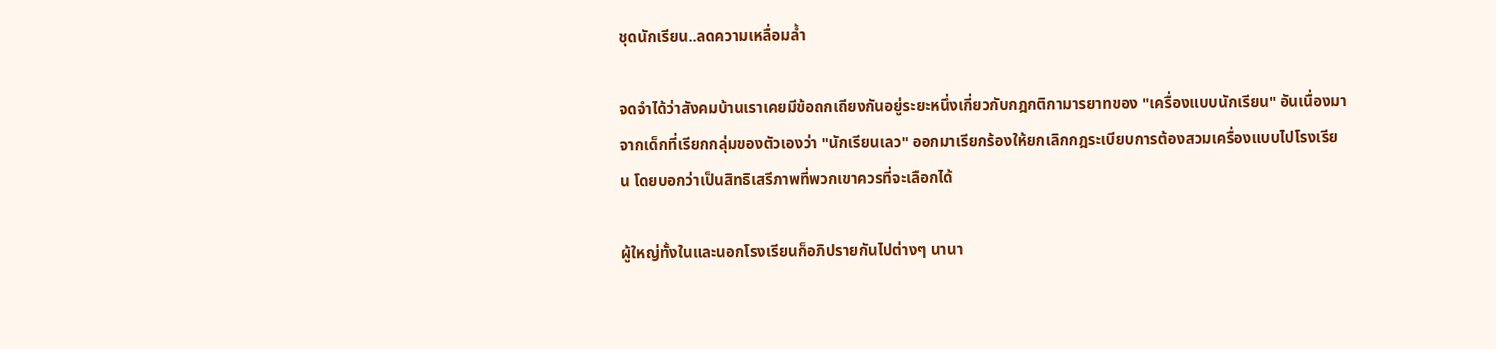ชุดนักเรียน..ลดความเหลื่อมล้ำ

จดจำได้ว่าสังคมบ้านเราเคยมีข้อถกเถียงกันอยู่ระยะหนึ่งเกี่ยวกับกฎกติกามารยาทของ "เครื่องแบบนักเรียน" อันเนื่องมาจากเด็กที่เรียกกลุ่มของตัวเองว่า "นักเรียนเลว" ออกมาเรียกร้องให้ยกเลิกกฎระเบียบการต้องสวมเครื่องแบบไปโรงเรียน โดยบอกว่าเป็นสิทธิเสรีภาพที่พวกเขาควรที่จะเลือกได้

ผู้ใหญ่ทั้งในและนอกโรงเรียนก็อภิปรายกันไปต่างๆ นานา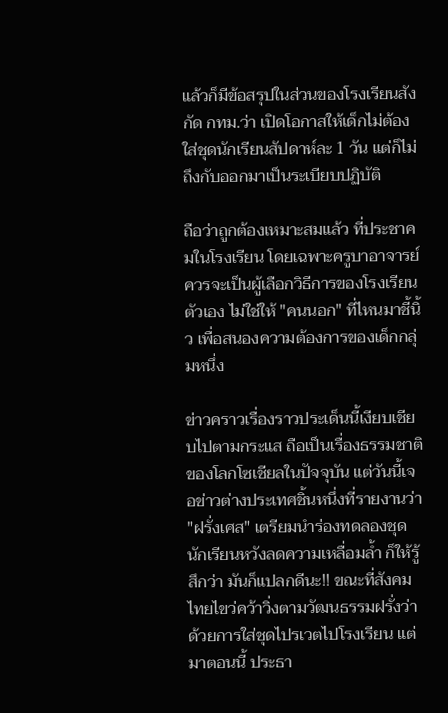แล้วก็มีข้อสรุปในส่วนของโรงเรียนสังกัด กทม.ว่า เปิดโอกาสให้เด็กไม่ต้องใส่ชุดนักเรียนสัปดาห์ละ 1 วัน แต่ก็ไม่ถึงกับออกมาเป็นระเบียบปฏิบัติ

ถือว่าถูกต้องเหมาะสมแล้ว ที่ประชาคมในโรงเรียน โดยเฉพาะครูบาอาจารย์ควรจะเป็นผู้เลือกวิธีการของโรงเรียนตัวเอง ไม่ใช่ให้ "คนนอก" ที่ไหนมาชี้นิ้ว เพื่อสนองความต้องการของเด็กกลุ่มหนึ่ง

ข่าวคราวเรื่องราวประเด็นนี้เงียบเชียบไปตามกระแส ถือเป็นเรื่องธรรมชาติของโลกโซเชียลในปัจจุบัน แต่วันนี้เจอข่าวต่างประเทศชิ้นหนึ่งที่รายงานว่า "ฝรั่งเศส" เตรียมนำร่องทดลองชุดนักเรียนหวังลดความเหลื่อมล้ำ ก็ให้รู้สึกว่า มันก็แปลกดีนะ!! ขณะที่สังคมไทยไขว่คว้าวิ่งตามวัฒนธรรมฝรั่งว่าด้วยการใส่ชุดไปรเวตไปโรงเรียน แต่มาตอนนี้ ประธา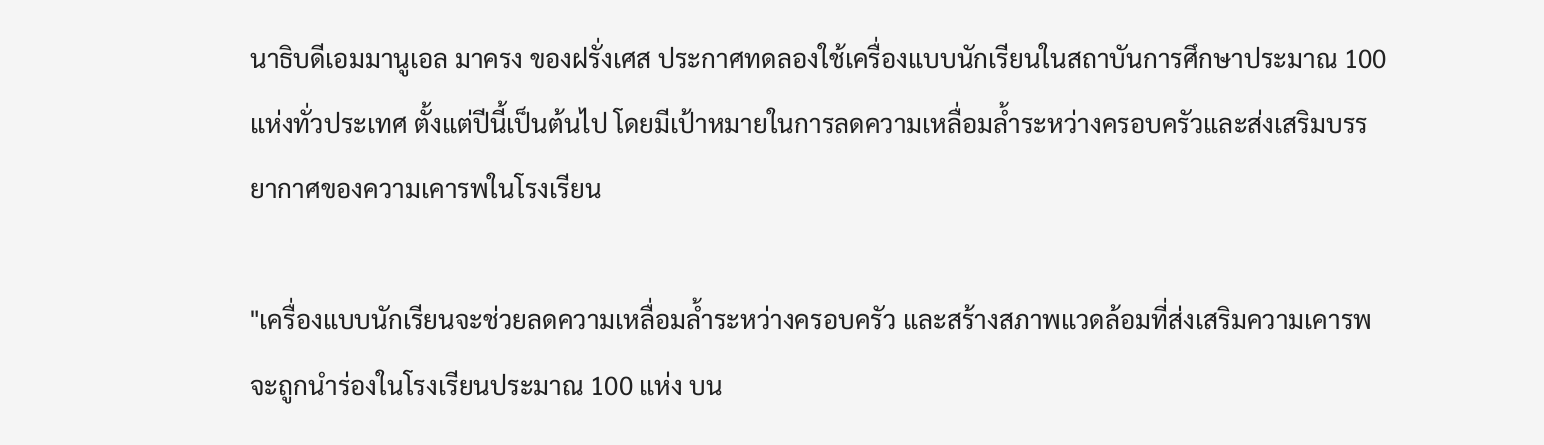นาธิบดีเอมมานูเอล มาครง ของฝรั่งเศส ประกาศทดลองใช้เครื่องแบบนักเรียนในสถาบันการศึกษาประมาณ 100 แห่งทั่วประเทศ ตั้งแต่ปีนี้เป็นต้นไป โดยมีเป้าหมายในการลดความเหลื่อมล้ำระหว่างครอบครัวและส่งเสริมบรรยากาศของความเคารพในโรงเรียน

"เครื่องแบบนักเรียนจะช่วยลดความเหลื่อมล้ำระหว่างครอบครัว และสร้างสภาพแวดล้อมที่ส่งเสริมความเคารพ จะถูกนำร่องในโรงเรียนประมาณ 100 แห่ง บน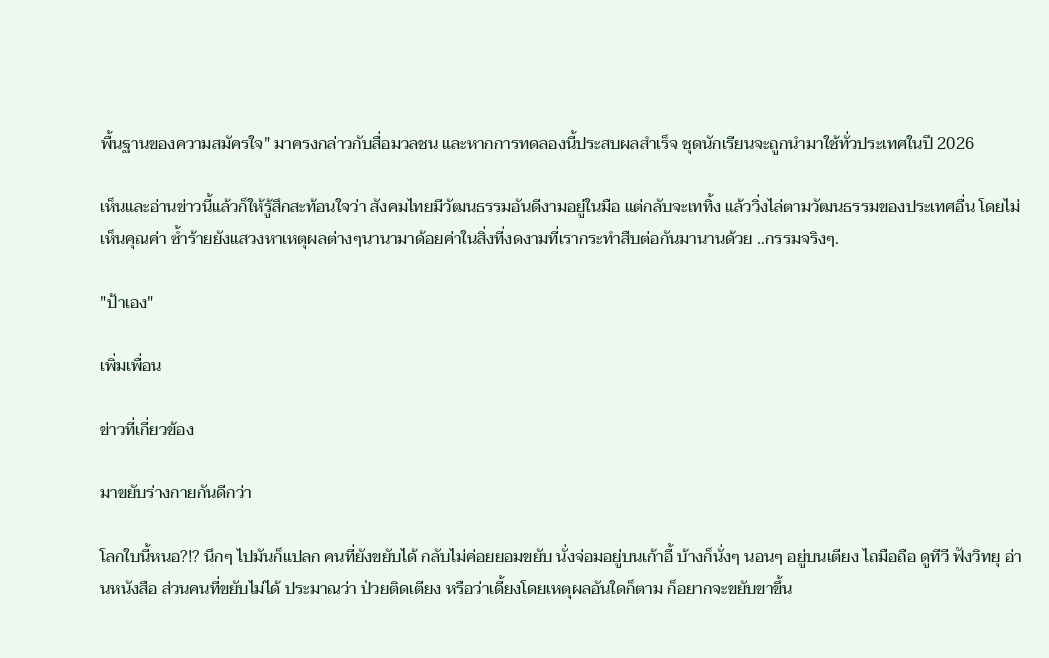พื้นฐานของความสมัครใจ" มาครงกล่าวกับสื่อมวลชน และหากการทดลองนี้ประสบผลสำเร็จ ชุดนักเรียนจะถูกนำมาใช้ทั่วประเทศในปี 2026

เห็นและอ่านข่าวนี้แล้วก็ให้รู้สึกสะท้อนใจว่า สังคมไทยมีวัฒนธรรมอันดีงามอยู่ในมือ แต่กลับจะเททิ้ง แล้ววิ่งไล่ตามวัฒนธรรมของประเทศอื่น โดยไม่เห็นคุณค่า ซ้ำร้ายยังแสวงหาเหตุผลต่างๆนานามาด้อยค่าในสิ่งที่งดงามที่เรากระทำสืบต่อกันมานานด้วย ..กรรมจริงๆ.

"ป้าเอง"

เพิ่มเพื่อน

ข่าวที่เกี่ยวข้อง

มาขยับร่างกายกันดีกว่า

โลกใบนี้หนอ?!? นึกๆ ไปมันก็แปลก คนที่ยังขยับได้ กลับไม่ค่อยยอมขยับ นั่งจ่อมอยู่บนเก้าอี้ บ้างก็นั่งๆ นอนๆ อยู่บนเตียง ไถมือถือ ดูทีวี ฟังวิทยุ อ่านหนังสือ ส่วนคนที่ขยับไม่ได้ ประมาณว่า ป่วยติดเตียง หรือว่าเดี้ยงโดยเหตุผลอันใดก็ตาม ก็อยากจะขยับขาขึ้น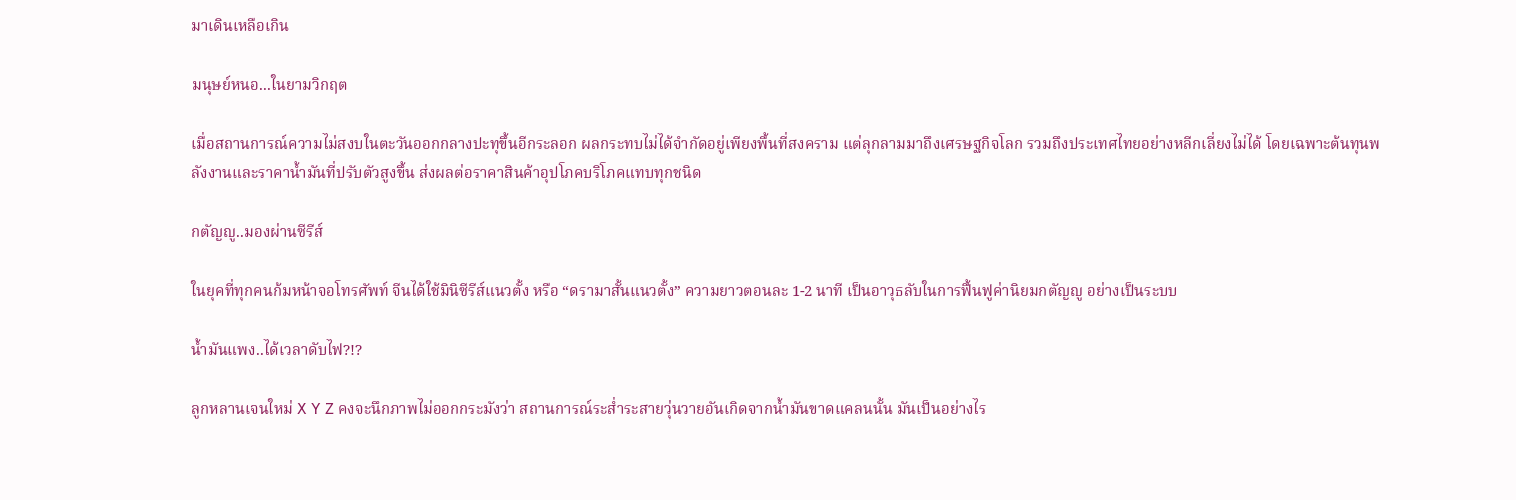มาเดินเหลือเกิน

มนุษย์หนอ...ในยามวิกฤต

เมื่อสถานการณ์ความไม่สงบในตะวันออกกลางปะทุขึ้นอีกระลอก ผลกระทบไม่ได้จำกัดอยู่เพียงพื้นที่สงคราม แต่ลุกลามมาถึงเศรษฐกิจโลก รวมถึงประเทศไทยอย่างหลีกเลี่ยงไม่ได้ โดยเฉพาะต้นทุนพลังงานและราคาน้ำมันที่ปรับตัวสูงขึ้น ส่งผลต่อราคาสินค้าอุปโภคบริโภคแทบทุกชนิด

กตัญญู..มองผ่านซีรีส์

ในยุคที่ทุกคนก้มหน้าจอโทรศัพท์ จีนได้ใช้มินิซีรีส์แนวตั้ง หรือ “ดรามาสั้นแนวตั้ง” ความยาวตอนละ 1-2 นาที เป็นอาวุธลับในการฟื้นฟูค่านิยมกตัญญู อย่างเป็นระบบ

น้ำมันแพง..ได้เวลาดับไฟ?!?

ลูกหลานเจนใหม่ X Y Z คงจะนึกภาพไม่ออกกระมังว่า สถานการณ์ระส่ำระสายวุ่นวายอันเกิดจากน้ำมันขาดแคลนนั้น มันเป็นอย่างไร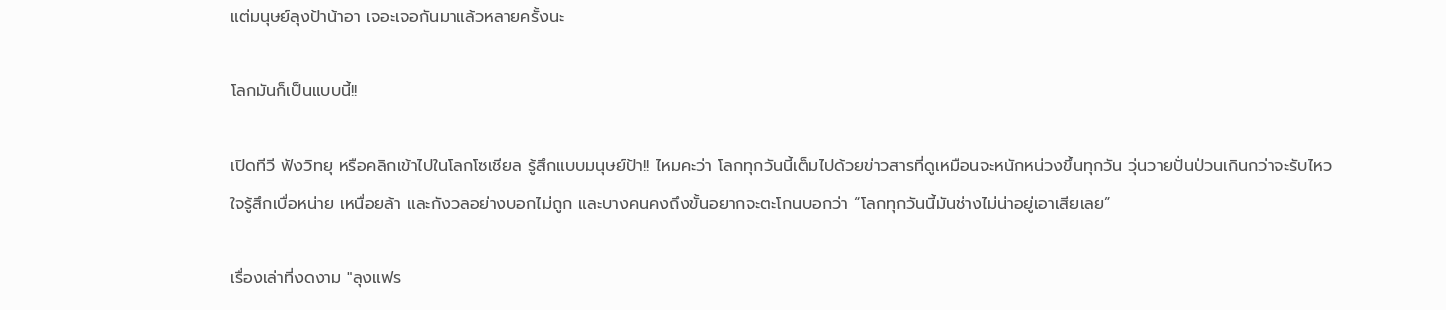แต่มนุษย์ลุงป้าน้าอา เจอะเจอกันมาแล้วหลายครั้งนะ

โลกมันก็เป็นแบบนี้!!

เปิดทีวี ฟังวิทยุ หรือคลิกเข้าไปในโลกโซเชียล รู้สึกแบบมนุษย์ป้า!! ไหมคะว่า โลกทุกวันนี้เต็มไปด้วยข่าวสารที่ดูเหมือนจะหนักหน่วงขึ้นทุกวัน วุ่นวายปั่นป่วนเกินกว่าจะรับไหว ใจรู้สึกเบื่อหน่าย เหนื่อยล้า และกังวลอย่างบอกไม่ถูก และบางคนคงถึงขั้นอยากจะตะโกนบอกว่า “โลกทุกวันนี้มันช่างไม่น่าอยู่เอาเสียเลย”

เรื่องเล่าที่งดงาม "ลุงแฟร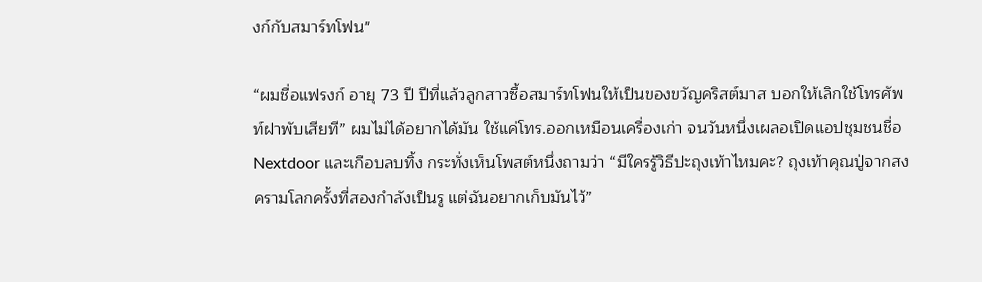งก์กับสมาร์ทโฟน"

“ผมชื่อแฟรงก์ อายุ 73 ปี ปีที่แล้วลูกสาวซื้อสมาร์ทโฟนให้เป็นของขวัญคริสต์มาส บอกให้เลิกใช้โทรศัพท์ฝาพับเสียที” ผมไม่ได้อยากได้มัน ใช้แค่โทร.ออกเหมือนเครื่องเก่า จนวันหนึ่งเผลอเปิดแอปชุมชนชื่อ Nextdoor และเกือบลบทิ้ง กระทั่งเห็นโพสต์หนึ่งถามว่า “มีใครรู้วิธีปะถุงเท้าไหมคะ? ถุงเท้าคุณปู่จากสงครามโลกครั้งที่สองกำลังเป็นรู แต่ฉันอยากเก็บมันไว้”